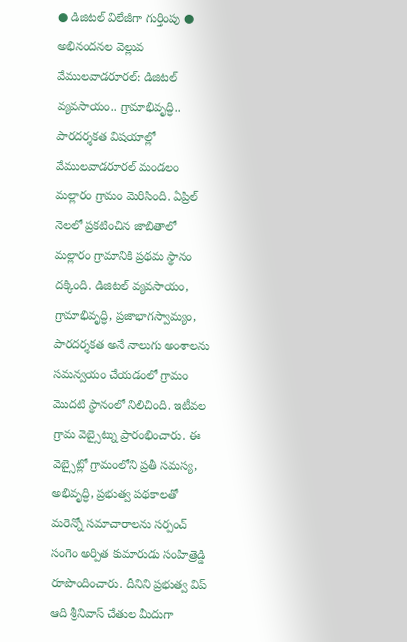● డిజిటల్ విలేజీగా గుర్తింపు ● అభినందనల వెల్లువ
వేములవాడరూరల్: డిజిటల్ వ్యవసాయం.. గ్రామాభివృద్ధి.. పారదర్శకత విషయాల్లో వేములవాడరూరల్ మండలం మల్లారం గ్రామం మెరిసింది. ఏప్రిల్ నెలలో ప్రకటించిన జాబితాలో మల్లారం గ్రామానికి ప్రథమ స్థానం దక్కింది. డిజిటల్ వ్యవసాయం, గ్రామాభివృద్ధి, ప్రజాభాగస్వామ్యం, పారదర్శకత అనే నాలుగు అంశాలను సమన్వయం చేయడంలో గ్రామం మొదటి స్థానంలో నిలిచింది. ఇటీవల గ్రామ వెబ్సైట్ను ప్రారంభించారు. ఈ వెబ్సైట్లో గ్రామంలోని ప్రతీ సమస్య, అభివృద్ధి, ప్రభుత్వ పథకాలతో మరెన్నో సమాచారాలను సర్పంచ్ సంగెం అర్పిత కుమారుడు సంహిత్రెడ్డి రూపొందించారు. దీనిని ప్రభుత్వ విప్ ఆది శ్రీనివాస్ చేతుల మీదుగా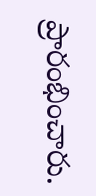ప్రారంభించారు.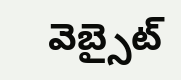వెబ్సైట్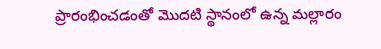ప్రారంభించడంతో మొదటి స్థానంలో ఉన్న మల్లారం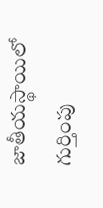జాతీయస్థాయిలో గుర్తింపు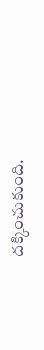దక్కించుకుంది.